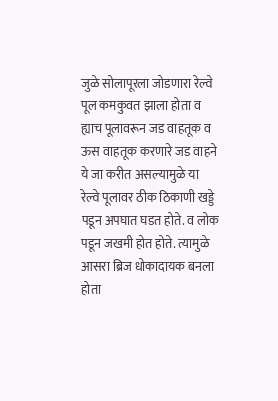जुळे सोलापूरला जोडणारा रेल्वे पूल कमकुवत झाला होता व ह्याच पूलावरून जड वाहतूक व ऊस वाहतूक करणारे जड वाहने ये जा करीत असल्यामुळे या रेल्वे पूलावर ठीक ठिकाणी खड्डे पडून अपघात घडत होते. व लोक पडून जखमी होत होते. त्यामुळे आसरा ब्रिज धोकादायक बनला होता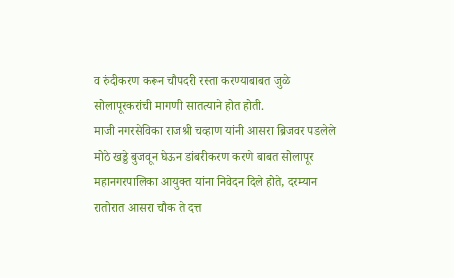व रुंदीकरण करून चौपदरी रस्ता करण्याबाबत जुळे सोलापूरकरांची मागणी सातत्याने होत होती.
माजी नगरसेविका राजश्री चव्हाण यांनी आसरा ब्रिजवर पडलेले मोठे खड्डे बुजवून घेऊन डांबरीकरण करणे बाबत सोलापूर महानगरपालिका आयुक्त यांना निवेदन दिले होते, दरम्यान रातोरात आसरा चौक ते दत्त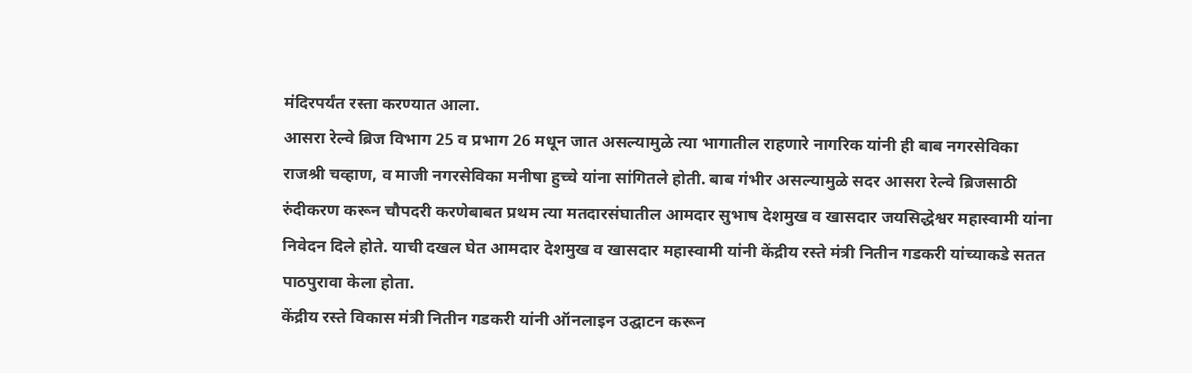मंदिरपर्यंत रस्ता करण्यात आला.
आसरा रेल्वे ब्रिज विभाग 25 व प्रभाग 26 मधून जात असल्यामुळे त्या भागातील राहणारे नागरिक यांनी ही बाब नगरसेविका राजश्री चव्हाण, व माजी नगरसेविका मनीषा हुच्चे यांना सांगितले होती. बाब गंभीर असल्यामुळे सदर आसरा रेल्वे ब्रिजसाठी रुंदीकरण करून चौपदरी करणेबाबत प्रथम त्या मतदारसंघातील आमदार सुभाष देशमुख व खासदार जयसिद्धेश्वर महास्वामी यांना निवेदन दिले होते. याची दखल घेत आमदार देशमुख व खासदार महास्वामी यांनी केंद्रीय रस्ते मंत्री नितीन गडकरी यांच्याकडे सतत पाठपुरावा केला होता.
केंद्रीय रस्ते विकास मंत्री नितीन गडकरी यांनी ऑनलाइन उद्घाटन करून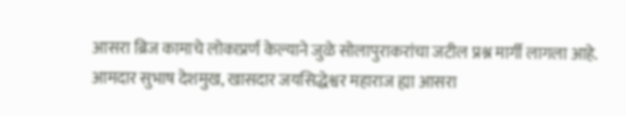आसरा ब्रिज कामाचे लोकाप्रर्ण केल्याने जुळे सोलापुराकरांचा जटील प्रश्न मार्गी लागला आहे. आमदार सुभाष देशमुख, खासदार जयसिद्धेश्वर महाराज ह्या आसरा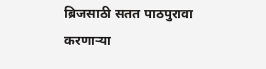ब्रिजसाठी सतत पाठपुरावा करणाऱ्या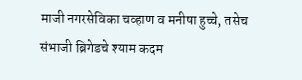माजी नगरसेविका चव्हाण व मनीषा हुच्चे, तसेच संभाजी ब्रिगेडचे श्याम कदम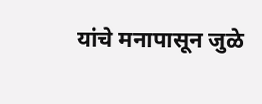यांचे मनापासून जुळे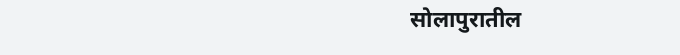सोलापुरातील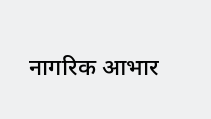नागरिक आभार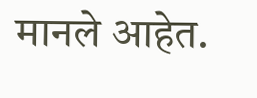मानले आहेत.